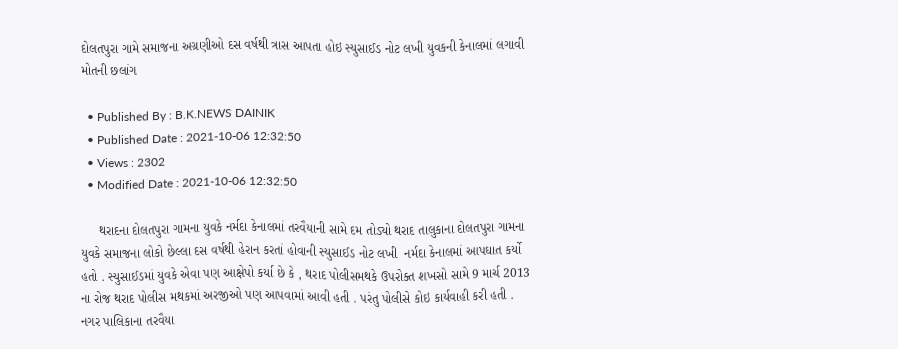દોલતપુરા ગામે સમાજના અગ્રણીઓ દસ વર્ષથી ત્રાસ આપતા હોઇ સ્યુસાઈડ નોટ લખી યુવકની કેનાલમાં લગાવી મોતની છલાંગ

  • Published By : B.K.NEWS DAINIK
  • Published Date : 2021-10-06 12:32:50
  • Views : 2302
  • Modified Date : 2021-10-06 12:32:50

     થરાદના દોલતપુરા ગામના યુવકે નર્મદા કેનાલમાં તરવૈયાની સામે દમ તોડ્યો થરાદ તાલુકાના દોલતપુરા ગામના યુવકે સમાજના લોકો છેલ્લા દસ વર્ષથી હેરાન કરતાં હોવાની સ્યુસાઈડ નોટ લખી  નર્મદા કેનાલમાં આપઘાત કર્યો હતો . સ્યુસાઈડમાં યુવકે એવા પણ આક્ષેપો કર્યા છે કે , થરાદ પોલીસમથકે ઉપરોક્ત શખસો સામે 9 માર્ચ 2013 ના રોજ થરાદ પોલીસ મથકમાં અરજીઓ પણ આપવામાં આવી હતી . પરંતુ પોલીસે કોઇ કાર્યવાહી કરી હતી . નગર પાલિકાના તરવૈયા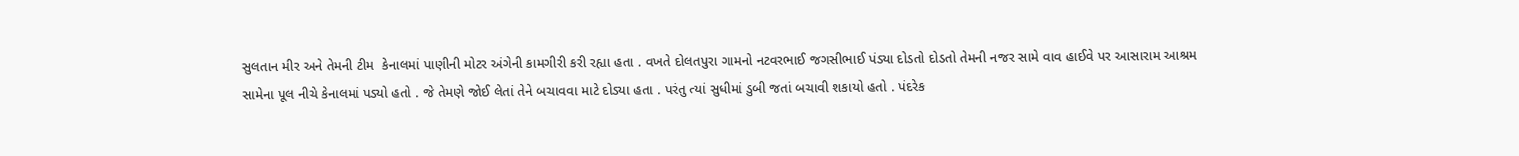સુલતાન મીર અને તેમની ટીમ  કેનાલમાં પાણીની મોટર અંગેની કામગીરી કરી રહ્યા હતા . વખતે દોલતપુરા ગામનો નટવરભાઈ જગસીભાઈ પંડ્યા દોડતો દોડતો તેમની નજર સામે વાવ હાઈવે પર આસારામ આશ્રમ સામેના પૂલ નીચે કેનાલમાં પડ્યો હતો . જે તેમણે જોઈ લેતાં તેને બચાવવા માટે દોડ્યા હતા . પરંતુ ત્યાં સુધીમાં ડુબી જતાં બચાવી શકાયો હતો . પંદરેક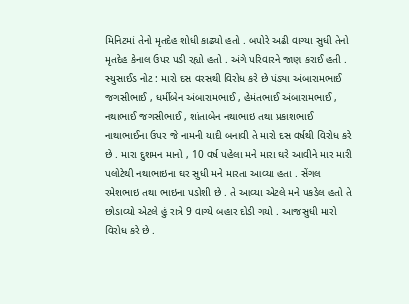મિનિટમાં તેનો મૃતદેહ શોધી કાઢ્યો હતો . બપોરે અઢી વાગ્યા સુધી તેનો મૃતદેહ કેનાલ ઉપર પડી રહ્યો હતો . અંગે પરિવારને જાણ કરાઈ હતી . સ્યુસાઈડ નોટ : મારો દસ વરસથી વિરોધ કરે છે પંડ્યા અંબારામભાઈ જગસીભાઈ , ધર્મીબેન અંબારામભાઈ , હેમંતભાઈ અંબારામભાઈ , નથાભાઈ જગસીભાઈ , શાંતાબેન નથાભાઇ તથા પ્રકાશભાઈ નાથાભાઈના ઉપર જે નામની યાદી બનાવી તે મારો દસ વર્ષથી વિરોધ કરે છે . મારા દુશમન માનો , 10 વર્ષ પહેલા મને મારા ઘરે આવીને માર મારી પલોટેથી નથાભાઇના ઘર સુધી મને મારતા આવ્યા હતા . સેંગલ રમેશભાઇ તથા ભાઇના પડોશી છે . તે આવ્યા એટલે મને પકડેલ હતો તે છોડાવ્યો એટલે હું રાત્રે 9 વાગ્યે બહાર દોડી ગયો . આજસુધી મારો વિરોધ કરે છે .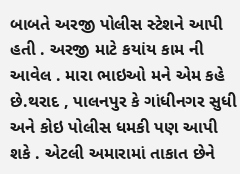બાબતે અરજી પોલીસ સ્ટેશને આપી હતી . અરજી માટે કયાંય કામ ની આવેલ . મારા ભાઇઓ મને એમ કહે છે.થરાદ , પાલનપુર કે ગાંધીનગર સુધી અને કોઇ પોલીસ ધમકી પણ આપી શકે . એટલી અમારામાં તાકાત છેને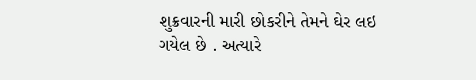શુક્રવારની મારી છોકરીને તેમને ઘેર લઇ ગયેલ છે . અત્યારે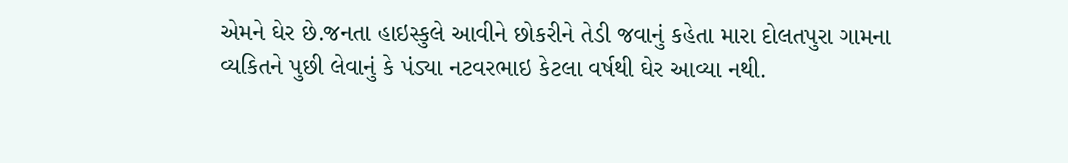એમને ઘેર છે.જનતા હાઇસ્કુલે આવીને છોકરીને તેડી જવાનું કહેતા મારા દોલતપુરા ગામના વ્યકિતને પુછી લેવાનું કે પંડ્યા નટવરભાઇ કેટલા વર્ષથી ઘેર આવ્યા નથી.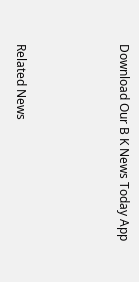Download Our B K News Today App



Related News